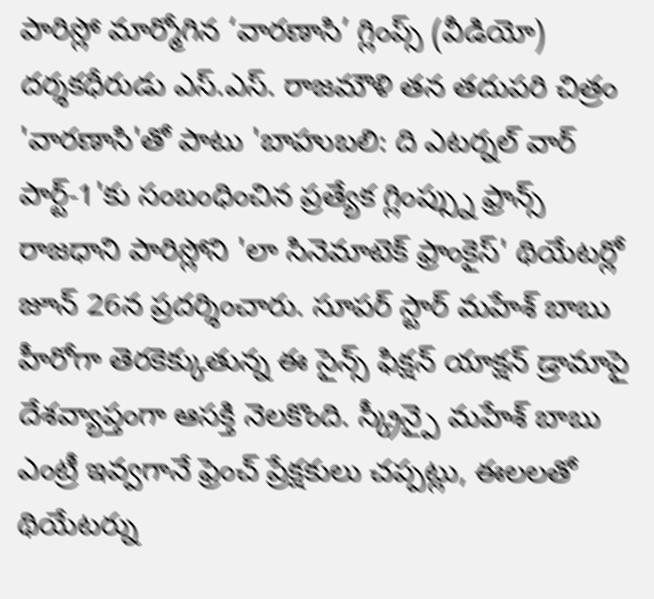పారిస్లో మార్మోగిన ‘వారణాసి’ గ్లింప్స్ (వీడియో)
దర్శకధీరుడు ఎస్.ఎస్. రాజమౌళి తన తదుపరి చిత్రం 'వారణాసి'తో పాటు 'బాహుబలి: ది ఎటర్నల్ వార్ పార్ట్-1'కు సంబంధించిన ప్రత్యేక గ్లింప్స్ను ఫ్రాన్స్ రాజధాని పారిస్లోని 'లా సినెమాటెక్ ఫ్రాంకైస్' థియేటర్లో జూన్ 26న ప్రదర్శించారు. సూపర్ స్టార్ మహేశ్ బాబు హీరోగా తెరకెక్కుతున్న ఈ సైన్స్ ఫిక్షన్ యాక్షన్ డ్రామాపై దేశవ్యాప్తంగా ఆసక్తి నెలకొంది. స్క్రీన్పై మహేశ్ బాబు ఎంట్రీ ఇవ్వగానే ఫ్రెంచ్ ప్రేక్షకులు చప్పట్లు, ఈలలతో థియేటర్ను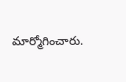మార్మోగించారు.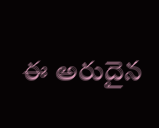ఈ అరుదైన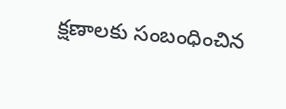క్షణాలకు సంబంధించిన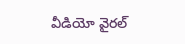వీడియో వైరల్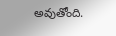అవుతోంది.